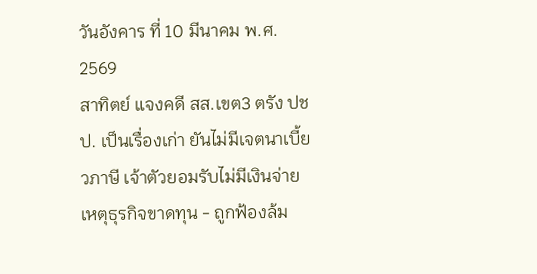วันอังคาร ที่ 10 มีนาคม พ.ศ. 2569
สาทิตย์ แจงคดี สส.เขต3 ตรัง ปชป. เป็นเรื่องเก่า ยันไม่มีเจตนาเบี้ยวภาษี เจ้าตัวยอมรับไม่มีเงินจ่าย เหตุธุรกิจขาดทุน - ถูกฟ้องล้ม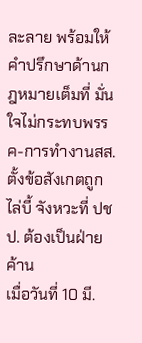ละลาย พร้อมให้คำปรึกษาด้านกฎหมายเต็มที่ มั่นใจไม่กระทบพรรค-การทำงานสส. ตั้งข้อสังเกตถูกไล่บี้ จังหวะที่ ปชป. ต้องเป็นฝ่ายค้าน
เมื่อวันที่ 10 มี.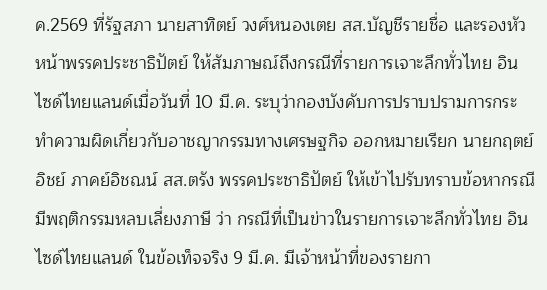ค.2569 ที่รัฐสภา นายสาทิตย์ วงศ์หนองเตย สส.บัญชีรายชื่อ และรองหัวหน้าพรรคประชาธิปัตย์ ให้สัมภาษณ์ถึงกรณีที่รายการเจาะลึกทั่วไทย อินไซด์ไทยแลนด์เมื่อวันที่ 10 มี.ค. ระบุว่ากองบังคับการปราบปรามการกระทำความผิดเกี่ยวกับอาชญากรรมทางเศรษฐกิจ ออกหมายเรียก นายกฤตย์อิชย์ ภาคย์อิชณน์ สส.ตรัง พรรคประชาธิปัตย์ ให้เข้าไปรับทราบข้อหากรณีมีพฤติกรรมหลบเลี่ยงภาษี ว่า กรณีที่เป็นข่าวในรายการเจาะลึกทั่วไทย อินไซด์ไทยแลนด์ ในข้อเท็จจริง 9 มี.ค. มีเจ้าหน้าที่ของรายกา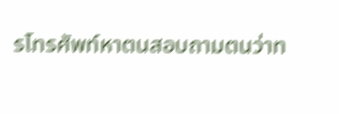รโทรศัพท์หาตนสอบถามตนว่าท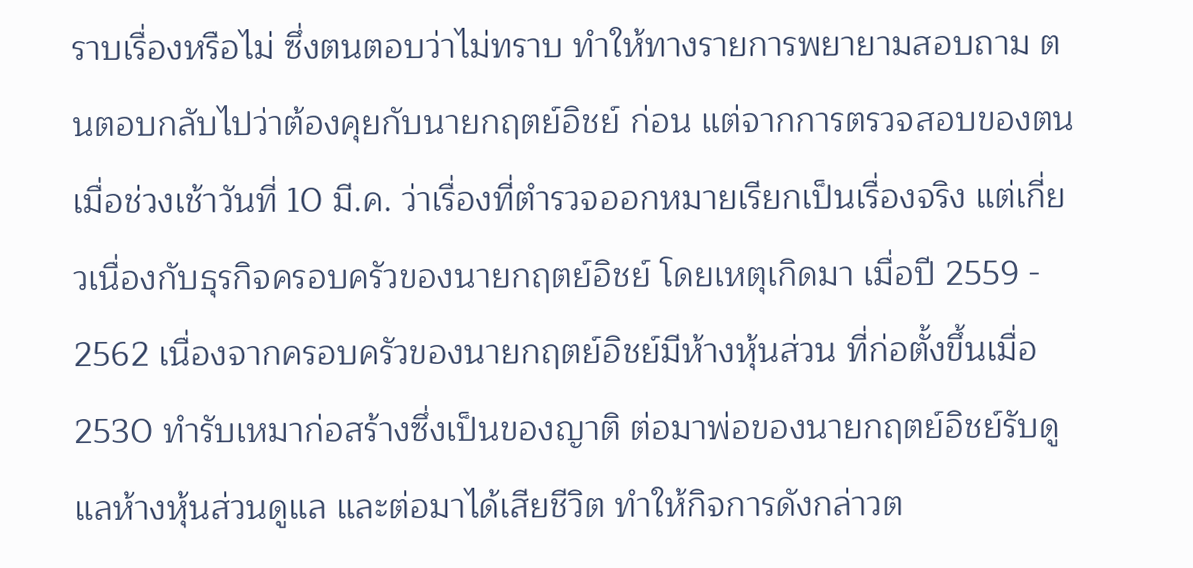ราบเรื่องหรือไม่ ซึ่งตนตอบว่าไม่ทราบ ทำให้ทางรายการพยายามสอบถาม ตนตอบกลับไปว่าต้องคุยกับนายกฤตย์อิชย์ ก่อน แต่จากการตรวจสอบของตนเมื่อช่วงเช้าวันที่ 10 มี.ค. ว่าเรื่องที่ตำรวจออกหมายเรียกเป็นเรื่องจริง แต่เกี่ยวเนื่องกับธุรกิจครอบครัวของนายกฤตย์อิชย์ โดยเหตุเกิดมา เมื่อปี 2559 - 2562 เนื่องจากครอบครัวของนายกฤตย์อิชย์มีห้างหุ้นส่วน ที่ก่อตั้งขึ้นเมื่อ 2530 ทำรับเหมาก่อสร้างซึ่งเป็นของญาติ ต่อมาพ่อของนายกฤตย์อิชย์รับดูแลห้างหุ้นส่วนดูแล และต่อมาได้เสียชีวิต ทำให้กิจการดังกล่าวต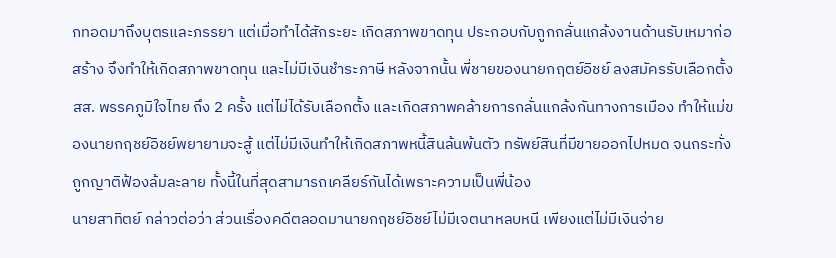กทอดมาถึงบุตรและภรรยา แต่เมื่อทำได้สักระยะ เกิดสภาพขาดทุน ประกอบกับถูกกลั่นแกล้งงานด้านรับเหมาก่อสร้าง จึงทำให้เกิดสภาพขาดทุน และไม่มีเงินชำระภาษี หลังจากนั้น พี่ชายของนายกฤตย์อิชย์ ลงสมัครรับเลือกตั้ง สส. พรรคภูมิใจไทย ถึง 2 ครั้ง แต่ไม่ได้รับเลือกตั้ง และเกิดสภาพคล้ายการกลั่นแกล้งกันทางการเมือง ทำให้แม่ของนายกฤชย์อิชย์พยายามจะสู้ แต่ไม่มีเงินทำให้เกิดสภาพหนี้สินล้นพ้นตัว ทรัพย์สินที่มีขายออกไปหมด จนกระทั่งถูกญาติฟ้องล้มละลาย ทั้งนี้ในที่สุดสามารถเคลียร์กันได้เพราะความเป็นพี่น้อง
นายสาทิตย์ กล่าวต่อว่า ส่วนเรื่องคดีตลอดมานายกฤชย์อิชย์ไม่มีเจตนาหลบหนี เพียงแต่ไม่มีเงินจ่าย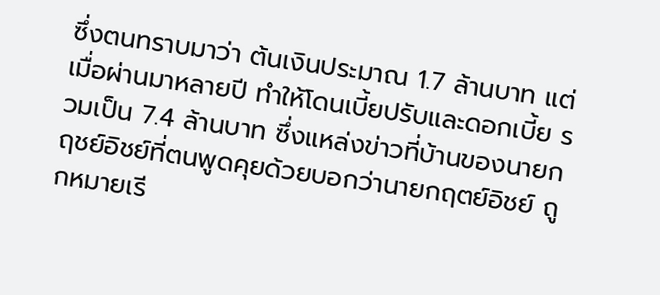ซึ่งตนทราบมาว่า ต้นเงินประมาณ 1.7 ล้านบาท แต่เมื่อผ่านมาหลายปี ทำให้โดนเบี้ยปรับและดอกเบี้ย รวมเป็น 7.4 ล้านบาท ซึ่งแหล่งข่าวที่บ้านของนายกฤชย์อิชย์ที่ตนพูดคุยด้วยบอกว่านายกฤตย์อิชย์ ถูกหมายเรี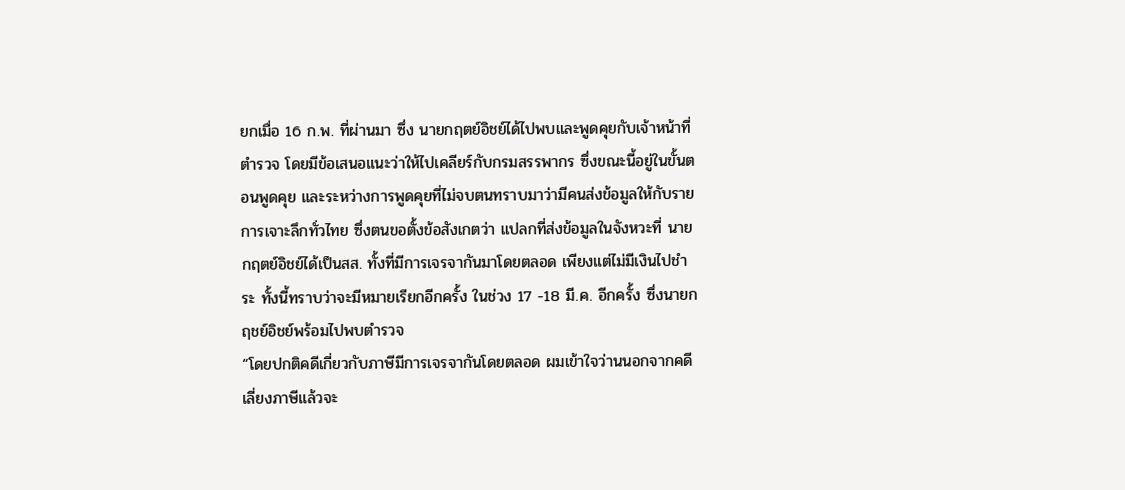ยกเมื่อ 16 ก.พ. ที่ผ่านมา ซึ่ง นายกฤตย์อิชย์ได้ไปพบและพูดคุยกับเจ้าหน้าที่ตำรวจ โดยมีข้อเสนอแนะว่าให้ไปเคลียร์กับกรมสรรพากร ซึ่งขณะนี้อยู่ในขั้นตอนพูดคุย และระหว่างการพูดคุยที่ไม่จบตนทราบมาว่ามีคนส่งข้อมูลให้กับรายการเจาะลึกทั่วไทย ซึ่งตนขอตั้งข้อสังเกตว่า แปลกที่ส่งข้อมูลในจังหวะที่ นายกฤตย์อิชย์ได้เป็นสส. ทั้งที่มีการเจรจากันมาโดยตลอด เพียงแต่ไม่มีเงินไปชำระ ทั้งนี้ทราบว่าจะมีหมายเรียกอีกครั้ง ในช่วง 17 -18 มี.ค. อีกครั้ง ซึ่งนายกฤชย์อิชย์พร้อมไปพบตำรวจ
“โดยปกติคดีเกี่ยวกับภาษีมีการเจรจากันโดยตลอด ผมเข้าใจว่านนอกจากคดีเลี่ยงภาษีแล้วจะ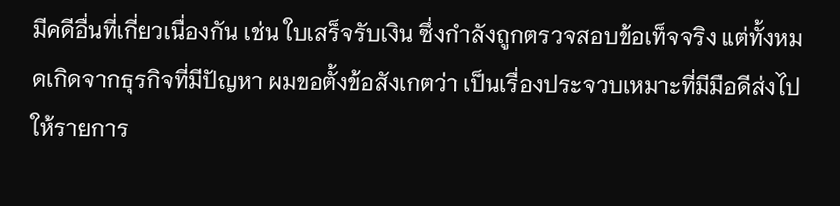มีคดีอื่นที่เกี่ยวเนื่องกัน เช่น ใบเสร็จรับเงิน ซึ่งกำลังถูกตรวจสอบข้อเท็จจริง แต่ทั้งหมดเกิดจากธุรกิจที่มีปัญหา ผมขอตั้งข้อสังเกตว่า เป็นเรื่องประจวบเหมาะที่มีมือดีส่งไปให้รายการ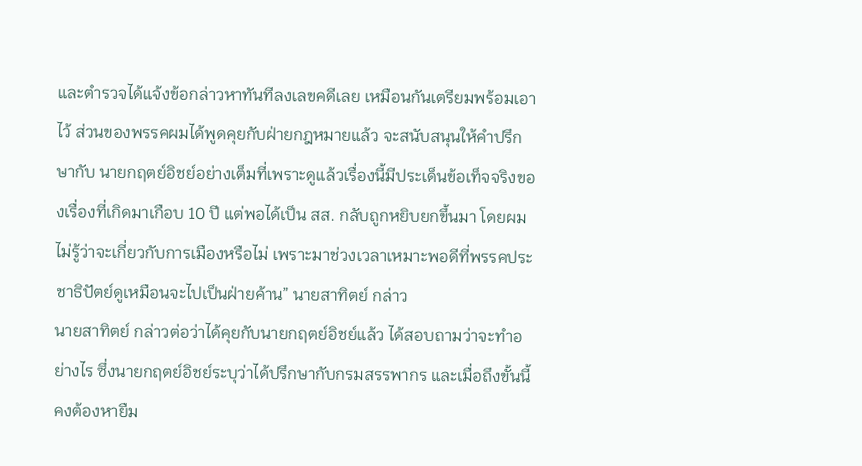และตำรวจได้แจ้งข้อกล่าวหาทันทีลงเลขคดีเลย เหมือนกันเตรียมพร้อมเอาไว้ ส่วนของพรรคผมได้พูดคุยกับฝ่ายกฎหมายแล้ว จะสนับสนุนให้คำปรึกษากับ นายกฤตย์อิชย์อย่างเต็มที่เพราะดูแล้วเรื่องนี้มีประเด็นข้อเท็จจริงของเรื่องที่เกิดมาเกือบ 10 ปี แต่พอได้เป็น สส. กลับถูกหยิบยกขึ้นมา โดยผมไม่รู้ว่าจะเกี่ยวกับการเมืองหรือไม่ เพราะมาช่วงเวลาเหมาะพอดีที่พรรคประชาธิปัตย์ดูเหมือนจะไปเป็นฝ่ายค้าน” นายสาทิตย์ กล่าว
นายสาทิตย์ กล่าวต่อว่าได้คุยกับนายกฤตย์อิชย์แล้ว ได้สอบถามว่าจะทำอย่างไร ซึ่งนายกฤตย์อิชย์ระบุว่าได้ปรึกษากับกรมสรรพากร และเมื่อถึงขั้นนี้คงต้องหายืม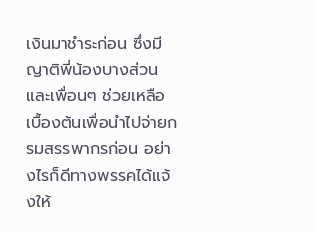เงินมาชำระก่อน ซึ่งมีญาติพี่น้องบางส่วนและเพื่อนๆ ช่วยเหลือเบื้องต้นเพื่อนำไปจ่ายกรมสรรพากรก่อน อย่างไรก็ดีทางพรรคได้แจ้งให้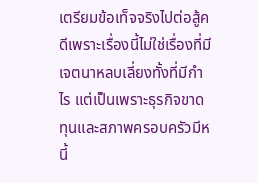เตรียมข้อเท็จจริงไปต่อสู้คดีเพราะเรื่องนี้ไม่ใช่เรื่องที่มีเจตนาหลบเลี่ยงทั้งที่มีกำไร แต่เป็นเพราะธุรกิจขาดทุนและสภาพครอบครัวมีหนี้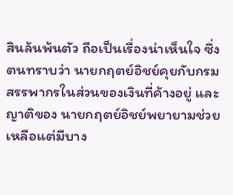สินล้นพ้นตัว ถือเป็นเรื่องน่าเห็นใจ ซึ่งตนทราบว่า นายกฤตย์อิชย์คุยกับกรมสรรพากรในส่วนของเงินที่ค้างอยู่ และญาติของ นายกฤตย์อิชย์พยายามช่วยเหลือแต่มีบาง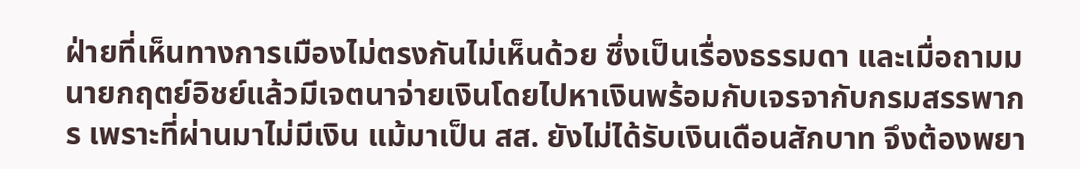ฝ่ายที่เห็นทางการเมืองไม่ตรงกันไม่เห็นด้วย ซึ่งเป็นเรื่องธรรมดา และเมื่อถามมนายกฤตย์อิชย์แล้วมีเจตนาจ่ายเงินโดยไปหาเงินพร้อมกับเจรจากับกรมสรรพากร เพราะที่ผ่านมาไม่มีเงิน แม้มาเป็น สส. ยังไม่ได้รับเงินเดือนสักบาท จึงต้องพยา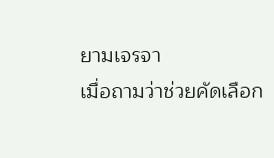ยามเจรจา
เมื่อถามว่าช่วยคัดเลือก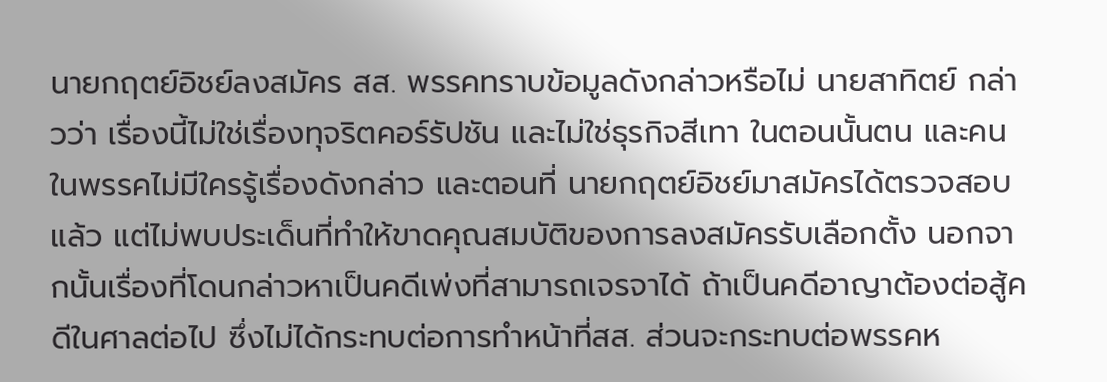นายกฤตย์อิชย์ลงสมัคร สส. พรรคทราบข้อมูลดังกล่าวหรือไม่ นายสาทิตย์ กล่าวว่า เรื่องนี้ไม่ใช่เรื่องทุจริตคอร์รัปชัน และไม่ใช่ธุรกิจสีเทา ในตอนนั้นตน และคนในพรรคไม่มีใครรู้เรื่องดังกล่าว และตอนที่ นายกฤตย์อิชย์มาสมัครได้ตรวจสอบแล้ว แต่ไม่พบประเด็นที่ทำให้ขาดคุณสมบัติของการลงสมัครรับเลือกตั้ง นอกจากนั้นเรื่องที่โดนกล่าวหาเป็นคดีเพ่งที่สามารถเจรจาได้ ถ้าเป็นคดีอาญาต้องต่อสู้คดีในศาลต่อไป ซึ่งไม่ได้กระทบต่อการทำหน้าที่สส. ส่วนจะกระทบต่อพรรคห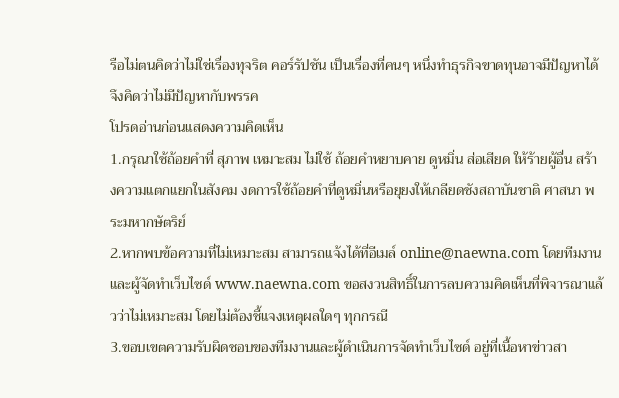รือไม่ตนคิดว่าไม่ใช่เรื่องทุจริต คอร์รัปชัน เป็นเรื่องที่คนๆ หนึ่งทำธุรกิจขาดทุนอาจมีปัญหาได้ จึงคิดว่าไม่มีปัญหากับพรรค
โปรดอ่านก่อนแสดงความคิดเห็น
1.กรุณาใช้ถ้อยคำที่ สุภาพ เหมาะสม ไม่ใช้ ถ้อยคำหยาบคาย ดูหมิ่น ส่อเสียด ให้ร้ายผู้อื่น สร้างความแตกแยกในสังคม งดการใช้ถ้อยคำที่ดูหมิ่นหรือยุยงให้เกลียดชังสถาบันชาติ ศาสนา พระมหากษัตริย์
2.หากพบข้อความที่ไม่เหมาะสม สามารถแจ้งได้ที่อีเมล์ online@naewna.com โดยทีมงานและผู้จัดทำเว็บไซด์ www.naewna.com ขอสงวนสิทธิ์ในการลบความคิดเห็นที่พิจารณาแล้วว่าไม่เหมาะสม โดยไม่ต้องชี้แจงเหตุผลใดๆ ทุกกรณี
3.ขอบเขตความรับผิดชอบของทีมงานและผู้ดำเนินการจัดทำเว็บไซด์ อยู่ที่เนื้อหาข่าวสา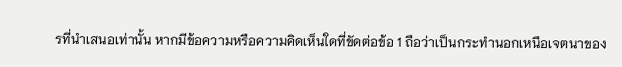รที่นำเสนอเท่านั้น หากมีข้อความหรือความคิดเห็นใดที่ขัดต่อข้อ 1 ถือว่าเป็นกระทำนอกเหนือเจตนาของ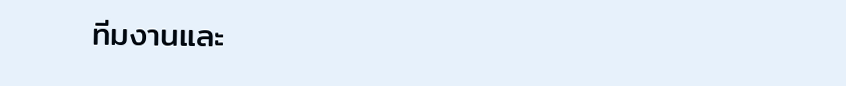ทีมงานและ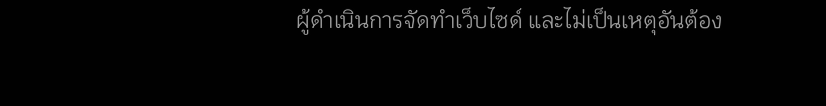ผู้ดำเนินการจัดทำเว็บไซด์ และไม่เป็นเหตุอันต้อง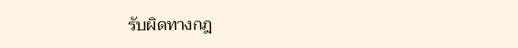รับผิดทางกฎ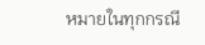หมายในทุกกรณี